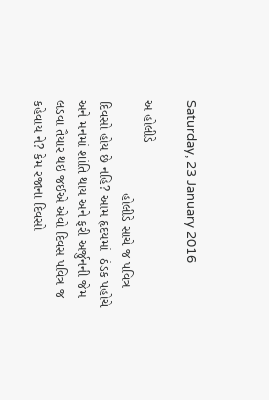Saturday, 23 January 2016

અ હોલીડે
                        હોલીડે સાચે જ પવિત્ર દિવસો હોય છે નહિ? આમ હૃદયમાં  ઠંડક પહોચે અને મનમાં શાંતિ થાય અને ફરી અર્જુનની જેમ લડવા તૈયાર થઇ જઈએ એવો દિવસ પવિત્ર જ કહેવાય ને? કેમ રજાના દિવસો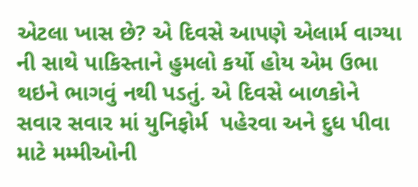એટલા ખાસ છે? એ દિવસે આપણે એલાર્મ વાગ્યા ની સાથે પાકિસ્તાને હુમલો કર્યો હોય એમ ઉભા થઇને ભાગવું નથી પડતું. એ દિવસે બાળકોને સવાર સવાર માં યુનિફોર્મ  પહેરવા અને દુધ પીવા માટે મમ્મીઓની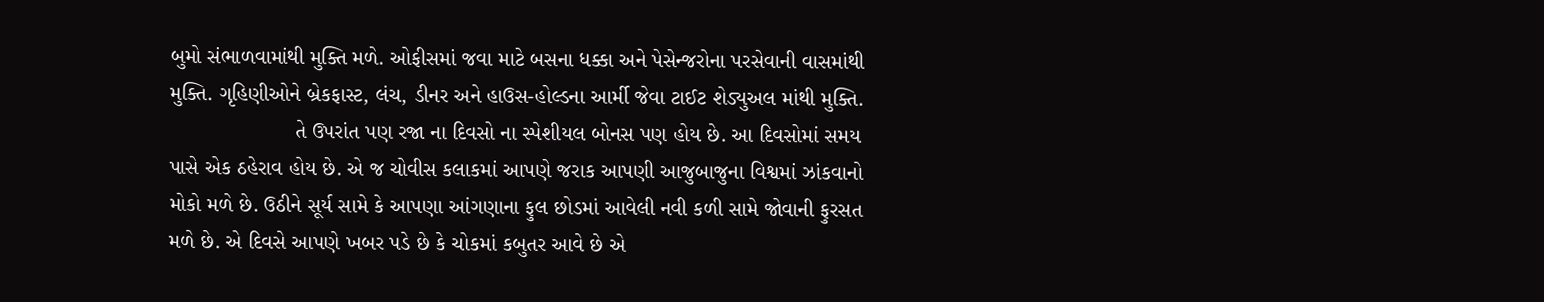બુમો સંભાળવામાંથી મુક્તિ મળે. ઓફીસમાં જવા માટે બસના ધક્કા અને પેસેન્જરોના પરસેવાની વાસમાંથી મુક્તિ. ગૃહિણીઓને બ્રેકફાસ્ટ, લંચ, ડીનર અને હાઉસ-હોલ્ડના આર્મી જેવા ટાઈટ શેડ્યુઅલ માંથી મુક્તિ.
                     તે ઉપરાંત પણ રજા ના દિવસો ના સ્પેશીયલ બોનસ પણ હોય છે. આ દિવસોમાં સમય પાસે એક ઠહેરાવ હોય છે. એ જ ચોવીસ કલાકમાં આપણે જરાક આપણી આજુબાજુના વિશ્વમાં ઝાંકવાનો મોકો મળે છે. ઉઠીને સૂર્ય સામે કે આપણા આંગણાના ફુલ છોડમાં આવેલી નવી કળી સામે જોવાની ફુરસત મળે છે. એ દિવસે આપણે ખબર પડે છે કે ચોકમાં કબુતર આવે છે એ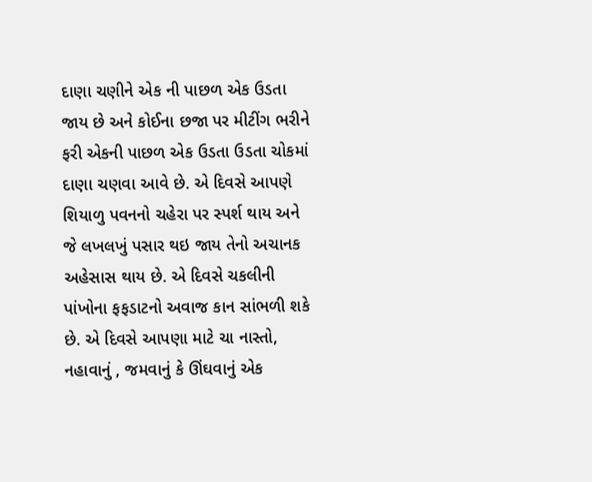દાણા ચણીને એક ની પાછળ એક ઉડતા જાય છે અને કોઈના છજા પર મીટીંગ ભરીને ફરી એકની પાછળ એક ઉડતા ઉડતા ચોકમાં દાણા ચણવા આવે છે. એ દિવસે આપણે શિયાળુ પવનનો ચહેરા પર સ્પર્શ થાય અને જે લખલખું પસાર થઇ જાય તેનો અચાનક અહેસાસ થાય છે. એ દિવસે ચકલીની પાંખોના ફફડાટનો અવાજ કાન સાંભળી શકે છે. એ દિવસે આપણા માટે ચા નાસ્તો, નહાવાનું , જમવાનું કે ઊંઘવાનું એક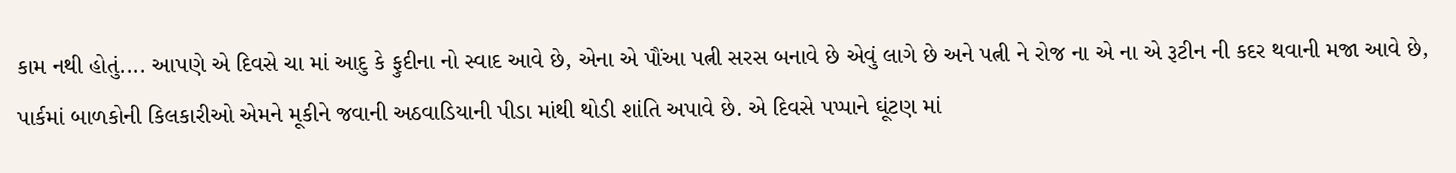કામ નથી હોતું.... આપણે એ દિવસે ચા માં આદુ કે ફુદીના નો સ્વાદ આવે છે, એના એ પૌંઆ પત્ની સરસ બનાવે છે એવું લાગે છે અને પત્ની ને રોજ ના એ ના એ રૂટીન ની કદર થવાની મજા આવે છે, પાર્કમાં બાળકોની કિલકારીઓ એમને મૂકીને જવાની અઠવાડિયાની પીડા માંથી થોડી શાંતિ અપાવે છે. એ દિવસે પપ્પાને ઘૂંટણ માં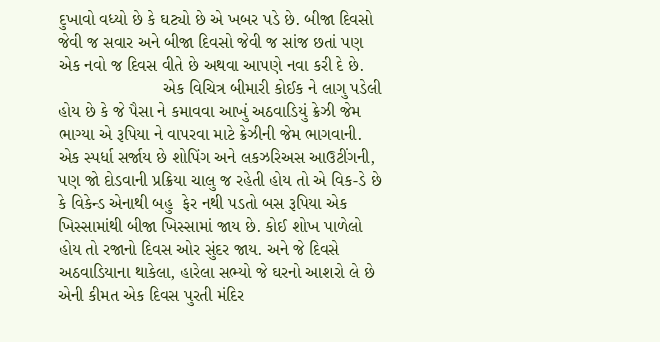દુખાવો વધ્યો છે કે ઘટ્યો છે એ ખબર પડે છે. બીજા દિવસો જેવી જ સવાર અને બીજા દિવસો જેવી જ સાંજ છતાં પણ એક નવો જ દિવસ વીતે છે અથવા આપણે નવા કરી દે છે.
                      એક વિચિત્ર બીમારી કોઈક ને લાગુ પડેલી હોય છે કે જે પૈસા ને કમાવવા આખું અઠવાડિયું ક્રેઝી જેમ ભાગ્યા એ રૂપિયા ને વાપરવા માટે ક્રેઝીની જેમ ભાગવાની. એક સ્પર્ધા સર્જાય છે શોપિંગ અને લકઝરિઅસ આઉટીંગની, પણ જો દોડવાની પ્રક્રિયા ચાલુ જ રહેતી હોય તો એ વિક-ડે છે કે વિકેન્ડ એનાથી બહુ  ફેર નથી પડતો બસ રૂપિયા એક ખિસ્સામાંથી બીજા ખિસ્સામાં જાય છે. કોઈ શોખ પાળેલો હોય તો રજાનો દિવસ ઓર સુંદર જાય. અને જે દિવસે અઠવાડિયાના થાકેલા, હારેલા સભ્યો જે ઘરનો આશરો લે છે એની કીમત એક દિવસ પુરતી મંદિર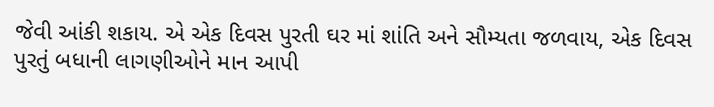જેવી આંકી શકાય. એ એક દિવસ પુરતી ઘર માં શાંતિ અને સૌમ્યતા જળવાય, એક દિવસ પુરતું બધાની લાગણીઓને માન આપી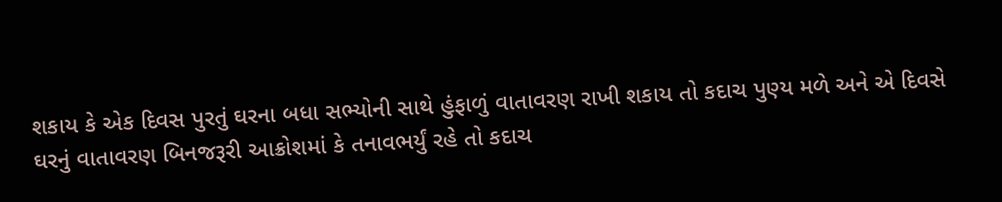શકાય કે એક દિવસ પુરતું ઘરના બધા સભ્યોની સાથે હુંફાળું વાતાવરણ રાખી શકાય તો કદાચ પુણ્ય મળે અને એ દિવસે ઘરનું વાતાવરણ બિનજરૂરી આક્રોશમાં કે તનાવભર્યું રહે તો કદાચ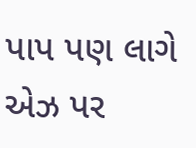પાપ પણ લાગે એઝ પર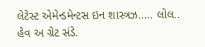લેટેસ્ટ એમેન્ડમેન્ટસ ઇન શાસ્ત્રઝ..... લોલ.. હેવ અ ગ્રેટ સંડે.